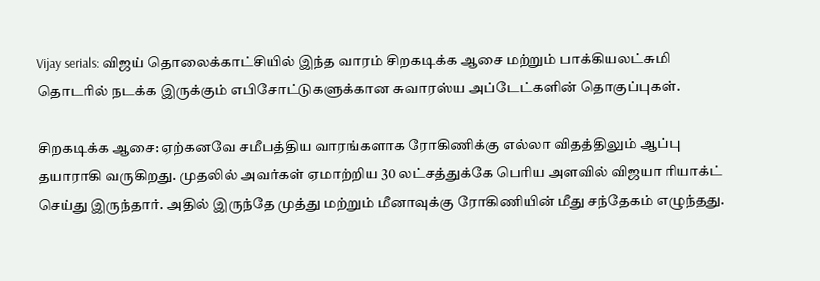Vijay serials: விஜய் தொலைக்காட்சியில் இந்த வாரம் சிறகடிக்க ஆசை மற்றும் பாக்கியலட்சுமி தொடரில் நடக்க இருக்கும் எபிசோட்டுகளுக்கான சுவாரஸ்ய அப்டேட்களின் தொகுப்புகள்.

சிறகடிக்க ஆசை: ஏற்கனவே சமீபத்திய வாரங்களாக ரோகிணிக்கு எல்லா விதத்திலும் ஆப்பு தயாராகி வருகிறது. முதலில் அவர்கள் ஏமாற்றிய 30 லட்சத்துக்கே பெரிய அளவில் விஜயா ரியாக்ட் செய்து இருந்தார். அதில் இருந்தே முத்து மற்றும் மீனாவுக்கு ரோகிணியின் மீது சந்தேகம் எழுந்தது.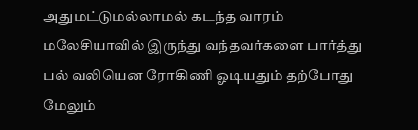அதுமட்டுமல்லாமல் கடந்த வாரம் மலேசியாவில் இருந்து வந்தவர்களை பார்த்து பல் வலியென ரோகிணி ஓடியதும் தற்போது மேலும்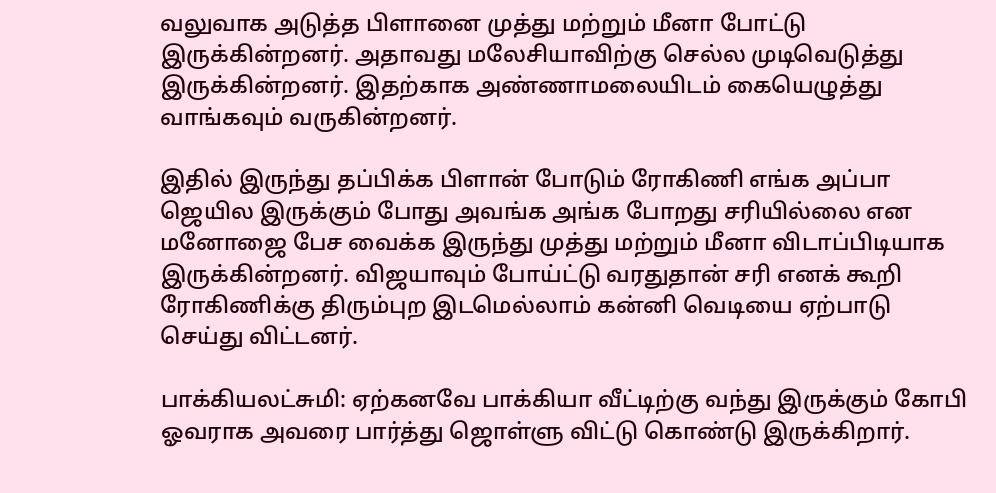வலுவாக அடுத்த பிளானை முத்து மற்றும் மீனா போட்டு இருக்கின்றனர். அதாவது மலேசியாவிற்கு செல்ல முடிவெடுத்து இருக்கின்றனர். இதற்காக அண்ணாமலையிடம் கையெழுத்து வாங்கவும் வருகின்றனர்.

இதில் இருந்து தப்பிக்க பிளான் போடும் ரோகிணி எங்க அப்பா ஜெயில இருக்கும் போது அவங்க அங்க போறது சரியில்லை என மனோஜை பேச வைக்க இருந்து முத்து மற்றும் மீனா விடாப்பிடியாக இருக்கின்றனர். விஜயாவும் போய்ட்டு வரதுதான் சரி எனக் கூறி ரோகிணிக்கு திரும்புற இடமெல்லாம் கன்னி வெடியை ஏற்பாடு செய்து விட்டனர்.

பாக்கியலட்சுமி: ஏற்கனவே பாக்கியா வீட்டிற்கு வந்து இருக்கும் கோபி ஓவராக அவரை பார்த்து ஜொள்ளு விட்டு கொண்டு இருக்கிறார்.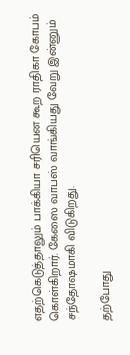எதற்கெடுத்தாலும் பாக்கியா சரியென கூற ராதிகா கோபம் கொள்கிறார். கேஸை வாபஸ் வாங்கியது வேறு இன்னும் சந்தோஷமாகி விடுகிறது.

தற்போது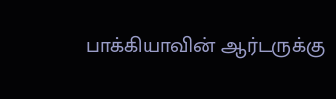பாக்கியாவின் ஆர்டருக்கு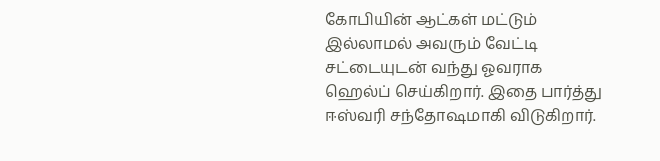கோபியின் ஆட்கள் மட்டும் இல்லாமல் அவரும் வேட்டி சட்டையுடன் வந்து ஓவராக ஹெல்ப் செய்கிறார். இதை பார்த்து ஈஸ்வரி சந்தோஷமாகி விடுகிறார்.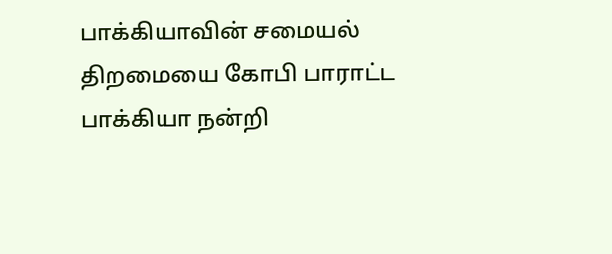பாக்கியாவின் சமையல் திறமையை கோபி பாராட்ட பாக்கியா நன்றி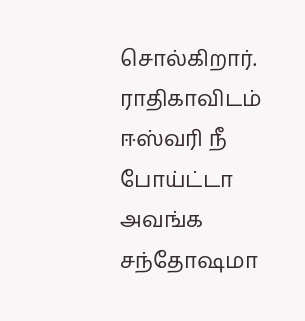சொல்கிறார். ராதிகாவிடம் ஈஸ்வரி நீ போய்ட்டா அவங்க சந்தோஷமா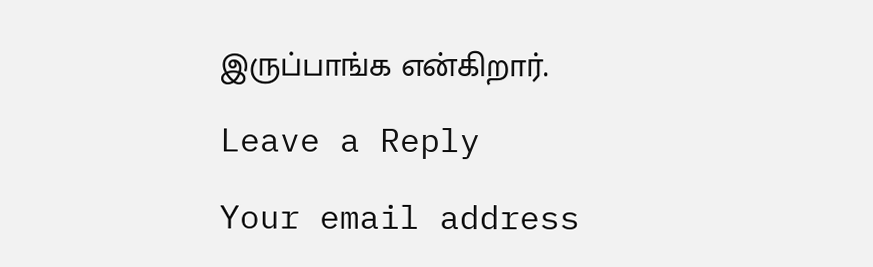இருப்பாங்க என்கிறார்.

Leave a Reply

Your email address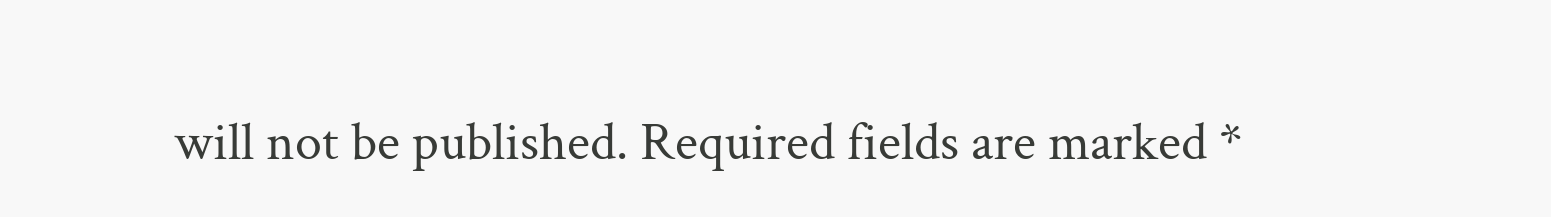will not be published. Required fields are marked *